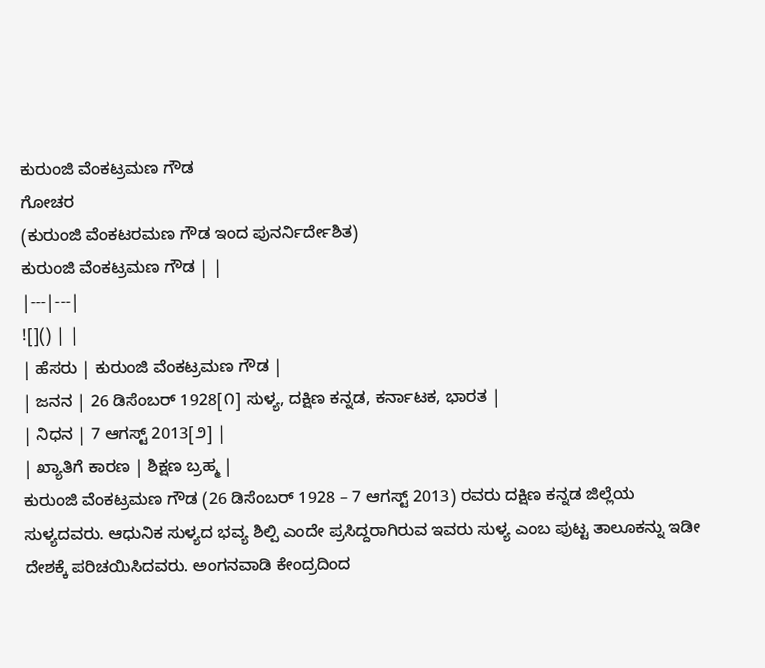ಕುರುಂಜಿ ವೆಂಕಟ್ರಮಣ ಗೌಡ
ಗೋಚರ
(ಕುರುಂಜಿ ವೆಂಕಟರಮಣ ಗೌಡ ಇಂದ ಪುನರ್ನಿರ್ದೇಶಿತ)
ಕುರುಂಜಿ ವೆಂಕಟ್ರಮಣ ಗೌಡ | |
|---|---|
![]() | |
| ಹೆಸರು | ಕುರುಂಜಿ ವೆಂಕಟ್ರಮಣ ಗೌಡ |
| ಜನನ | 26 ಡಿಸೆಂಬರ್ 1928[೧] ಸುಳ್ಯ, ದಕ್ಷಿಣ ಕನ್ನಡ, ಕರ್ನಾಟಕ, ಭಾರತ |
| ನಿಧನ | 7 ಆಗಸ್ಟ್ 2013[೨] |
| ಖ್ಯಾತಿಗೆ ಕಾರಣ | ಶಿಕ್ಷಣ ಬ್ರಹ್ಮ |
ಕುರುಂಜಿ ವೆಂಕಟ್ರಮಣ ಗೌಡ (26 ಡಿಸೆಂಬರ್ 1928 – 7 ಆಗಸ್ಟ್ 2013) ರವರು ದಕ್ಷಿಣ ಕನ್ನಡ ಜಿಲ್ಲೆಯ ಸುಳ್ಯದವರು. ಆಧುನಿಕ ಸುಳ್ಯದ ಭವ್ಯ ಶಿಲ್ಪಿ ಎಂದೇ ಪ್ರಸಿದ್ದರಾಗಿರುವ ಇವರು ಸುಳ್ಯ ಎಂಬ ಪುಟ್ಟ ತಾಲೂಕನ್ನು ಇಡೀ ದೇಶಕ್ಕೆ ಪರಿಚಯಿಸಿದವರು. ಅಂಗನವಾಡಿ ಕೇಂದ್ರದಿಂದ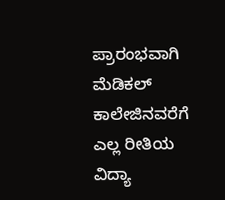ಪ್ರಾರಂಭವಾಗಿ ಮೆಡಿಕಲ್ ಕಾಲೇಜಿನವರೆಗೆ ಎಲ್ಲ ರೀತಿಯ ವಿದ್ಯಾ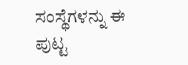ಸಂಸ್ಥೆಗಳನ್ನು ಈ ಪುಟ್ಟ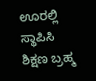ಊರಲ್ಲಿ ಸ್ಥಾಪಿಸಿ ಶಿಕ್ಷಣ ಬ್ರಹ್ಮ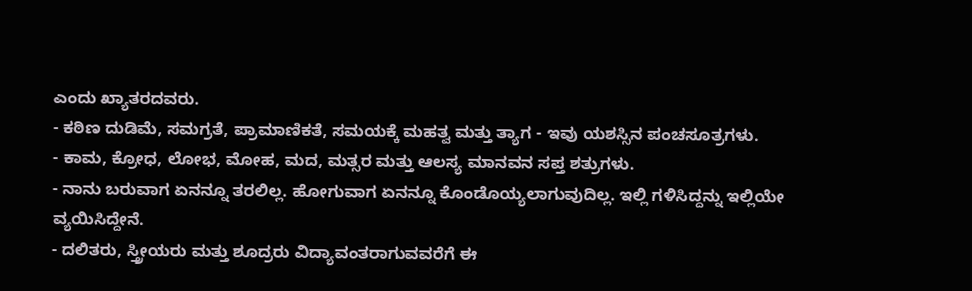ಎಂದು ಖ್ಯಾತರದವರು.
- ಕಠಿಣ ದುಡಿಮೆ, ಸಮಗ್ರತೆ, ಪ್ರಾಮಾಣಿಕತೆ, ಸಮಯಕ್ಕೆ ಮಹತ್ವ ಮತ್ತು ತ್ಯಾಗ - ಇವು ಯಶಸ್ಸಿನ ಪಂಚಸೂತ್ರಗಳು.
- ಕಾಮ, ಕ್ರೋಧ, ಲೋಭ, ಮೋಹ, ಮದ, ಮತ್ಸರ ಮತ್ತು ಆಲಸ್ಯ ಮಾನವನ ಸಪ್ತ ಶತ್ರುಗಳು.
- ನಾನು ಬರುವಾಗ ಏನನ್ನೂ ತರಲಿಲ್ಲ. ಹೋಗುವಾಗ ಏನನ್ನೂ ಕೊಂಡೊಯ್ಯಲಾಗುವುದಿಲ್ಲ. ಇಲ್ಲಿ ಗಳಿಸಿದ್ದನ್ನು ಇಲ್ಲಿಯೇ ವ್ಯಯಿಸಿದ್ದೇನೆ.
- ದಲಿತರು, ಸ್ತ್ರೀಯರು ಮತ್ತು ಶೂದ್ರರು ವಿದ್ಯಾವಂತರಾಗುವವರೆಗೆ ಈ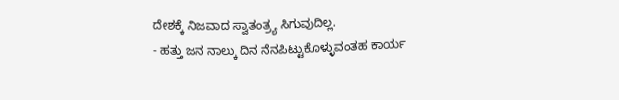ದೇಶಕ್ಕೆ ನಿಜವಾದ ಸ್ವಾತಂತ್ರ್ಯ ಸಿಗುವುದಿಲ್ಲ.
- ಹತ್ತು ಜನ ನಾಲ್ಕು ದಿನ ನೆನಪಿಟ್ಟುಕೊಳ್ಳುವಂತಹ ಕಾರ್ಯ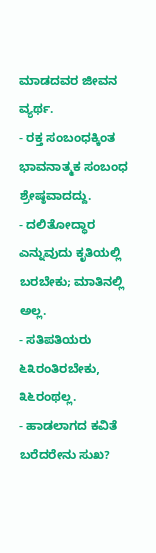ಮಾಡದವರ ಜೀವನ ವ್ಯರ್ಥ.
- ರಕ್ತ ಸಂಬಂಧಕ್ಕಿಂತ ಭಾವನಾತ್ಮಕ ಸಂಬಂಧ ಶ್ರೇಷ್ಠವಾದದ್ದು.
- ದಲಿತೋದ್ಧಾರ ಎನ್ನುವುದು ಕೃತಿಯಲ್ಲಿ ಬರಬೇಕು; ಮಾತಿನಲ್ಲಿ ಅಲ್ಲ.
- ಸತಿಪತಿಯರು ೬೩ರಂತಿರಬೇಕು, ೩೬ರಂಥಲ್ಲ.
- ಹಾಡಲಾಗದ ಕವಿತೆ ಬರೆದರೇನು ಸುಖ?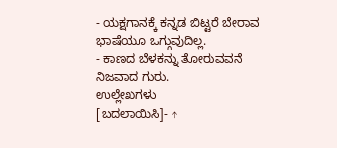- ಯಕ್ಷಗಾನಕ್ಕೆ ಕನ್ನಡ ಬಿಟ್ಟರೆ ಬೇರಾವ ಭಾಷೆಯೂ ಒಗ್ಗುವುದಿಲ್ಲ.
- ಕಾಣದ ಬೆಳಕನ್ನು ತೋರುವವನೆ ನಿಜವಾದ ಗುರು.
ಉಲ್ಲೇಖಗಳು
[ಬದಲಾಯಿಸಿ]- ↑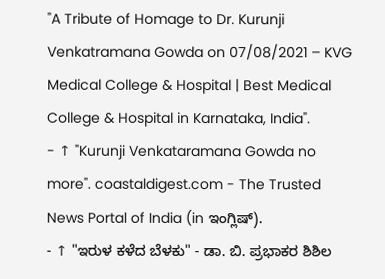"A Tribute of Homage to Dr. Kurunji Venkatramana Gowda on 07/08/2021 – KVG Medical College & Hospital | Best Medical College & Hospital in Karnataka, India".
- ↑ "Kurunji Venkataramana Gowda no more". coastaldigest.com - The Trusted News Portal of India (in ಇಂಗ್ಲಿಷ್).
- ↑ "ಇರುಳ ಕಳೆದ ಬೆಳಕು" - ಡಾ. ಬಿ. ಪ್ರಭಾಕರ ಶಿಶಿಲ